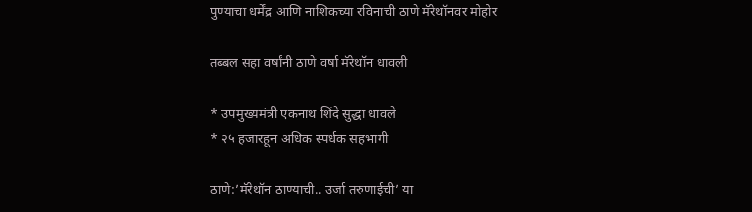पुण्याचा धर्मेंद्र आणि नाशिकच्या रविनाची ठाणे मॅरेथॉनवर मोहोर

तब्बल सहा वर्षांनी ठाणे वर्षा मॅरेथॉन धावली

* उपमुख्यमंत्री एकनाथ शिंदे सुद्धा धावले
* २५ हजारहून अधिक स्पर्धक सहभागी

ठाणे:’मॅरेथॉन ठाण्याची.. उर्जा तरुणाईची’ या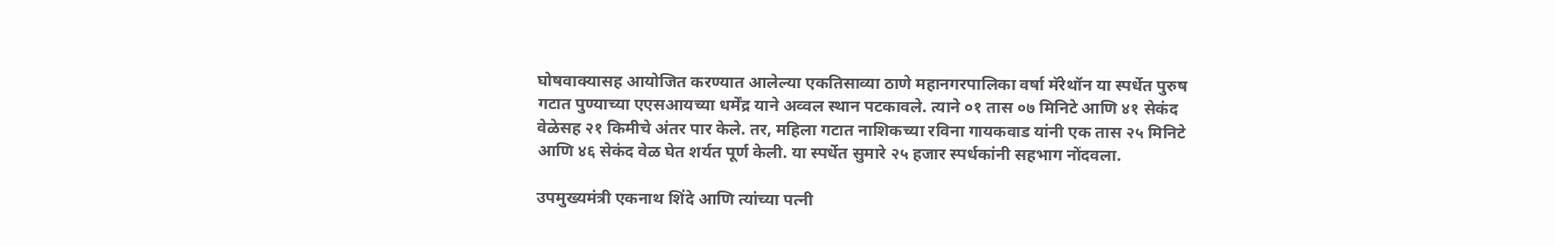घोषवाक्यासह आयोजित करण्यात आलेल्या एकतिसाव्या ठाणे महानगरपालिका वर्षा मॅरेथॉन या स्पर्धेत पुरुष गटात पुण्याच्या एएसआयच्या धर्मेंद्र याने अव्वल स्थान पटकावले. त्याने ०१ तास ०७ मिनिटे आणि ४१ सेकंद वेळेसह २१ किमीचे अंतर पार केले. तर, महिला गटात नाशिकच्या रविना गायकवाड यांनी एक तास २५ मिनिटे आणि ४६ सेकंद वेळ घेत शर्यत पूर्ण केली. या स्पर्धेत सुमारे २५ हजार स्पर्धकांनी सहभाग नोंदवला.

उपमुख्यमंत्री एकनाथ शिंदे आणि त्यांच्या पत्नी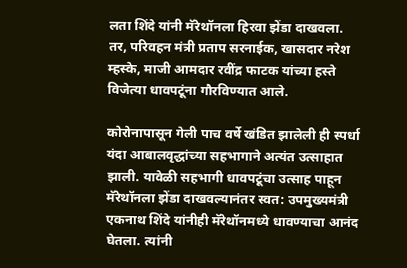लता शिंदे यांनी मॅरेथॉनला हिरवा झेंडा दाखवला. तर, परिवहन मंत्री प्रताप सरनाईक, खासदार नरेश म्हस्के, माजी आमदार रवींद्र फाटक यांच्या हस्ते विजेत्या धावपटूंना गौरविण्यात आले.

कोरोनापासून गेली पाच वर्षे खंडित झालेली ही स्पर्धा यंदा आबालवृद्धांच्या सहभागाने अत्यंत उत्साहात झाली. यावेळी सहभागी धावपटूंचा उत्साह पाहून मॅरेथॉनला झेंडा दाखवल्यानंतर स्वत: उपमुख्यमंत्री एकनाथ शिंदे यांनीही मॅरेथॉनमध्ये धावण्याचा आनंद घेतला. त्यांनी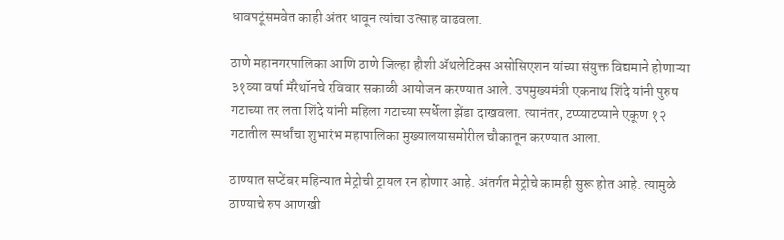धावपटूंसमवेत काही अंतर धावून त्यांचा उत्साह वाढवला.

ठाणे महानगरपालिका आणि ठाणे जिल्हा हौशी ॲथलेटिक्स असोसिएशन यांच्या संयुक्त विद्यमाने होणाऱ्या ३१व्या वर्षा मॅरेथॉनचे रविवार सकाळी आयोजन करण्यात आले. उपमुख्यमंत्री एकनाथ शिंदे यांनी पुरुष गटाच्या तर लता शिंदे यांनी महिला गटाच्या स्पर्धेला झेंडा दाखवला. त्यानंतर, टप्प्याटप्याने एकूण १२ गटातील स्पर्धांचा शुभारंभ महापालिका मुख्यालयासमोरील चौकातून करण्यात आला.

ठाण्यात सप्टेंबर महिन्यात मेट्रोची ट्रायल रन होणार आहे. अंतर्गत मेट्रोचे कामही सुरू होत आहे. त्यामुळे ठाण्याचे रुप आणखी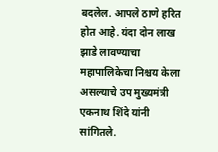बदलेल. आपले ठाणे हरित होत आहे. यंदा दोन लाख झाडे लावण्याचा महापालिकेचा निश्चय केला असल्याचे उप मुख्यमंत्री एकनाथ शिंदे यांनी सांगितले.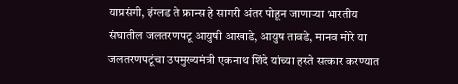याप्रसंगी, इंग्लड ते फ्रान्स हे सागरी अंतर पोहून जाणाऱ्या भारतीय संघातील जलतरणपटू आयुषी आखाडे, आयुष तावडे, मानव मोरे या जलतरणपटूंचा उपमुख्यमंत्री एकनाथ शिंदे यांच्या हस्ते सत्कार करण्यात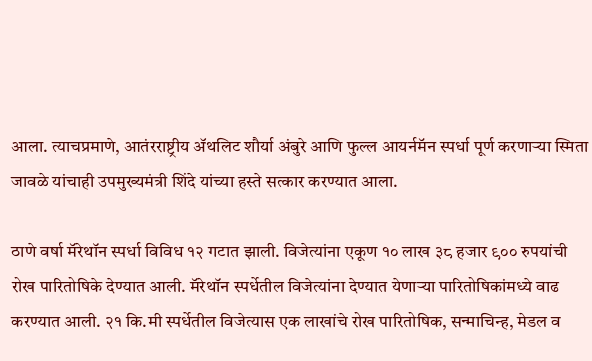आला. त्याचप्रमाणे, आतंरराष्ट्रीय ॲथलिट शौर्या अंबुरे आणि फुल्ल आयर्नमॅन स्पर्धा पूर्ण करणाऱ्या स्मिता जावळे यांचाही उपमुख्यमंत्री शिंदे यांच्या हस्ते सत्कार करण्यात आला.

ठाणे वर्षा मॅरेथॉन स्पर्धा विविध १२ गटात झाली. विजेत्यांना एकूण १० लाख ३८ हजार ९०० रुपयांची रोख पारितोषिके देण्यात आली. मॅरेथॉन स्पर्धेतील विजेत्यांना देण्यात येणाऱ्या पारितोषिकांमध्ये वाढ करण्यात आली. २१ कि.मी स्पर्धेतील विजेत्यास एक लाखांचे रोख पारितोषिक, सन्माचिन्ह, मेडल व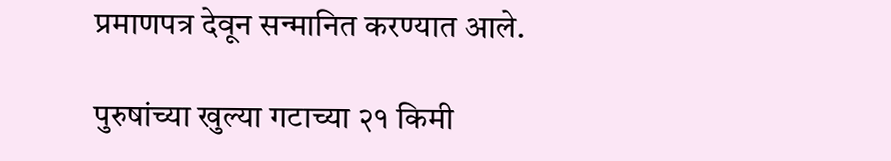प्रमाणपत्र देवून सन्मानित करण्यात आले.

पुरुषांच्या खुल्या गटाच्या २१ किमी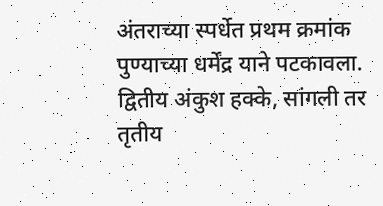अंतराच्या स्पर्धेत प्रथम क्रमांक पुण्याच्या धर्मेंद्र याने पटकावला. द्वितीय अंकुश हक्के, सांगली तर तृतीय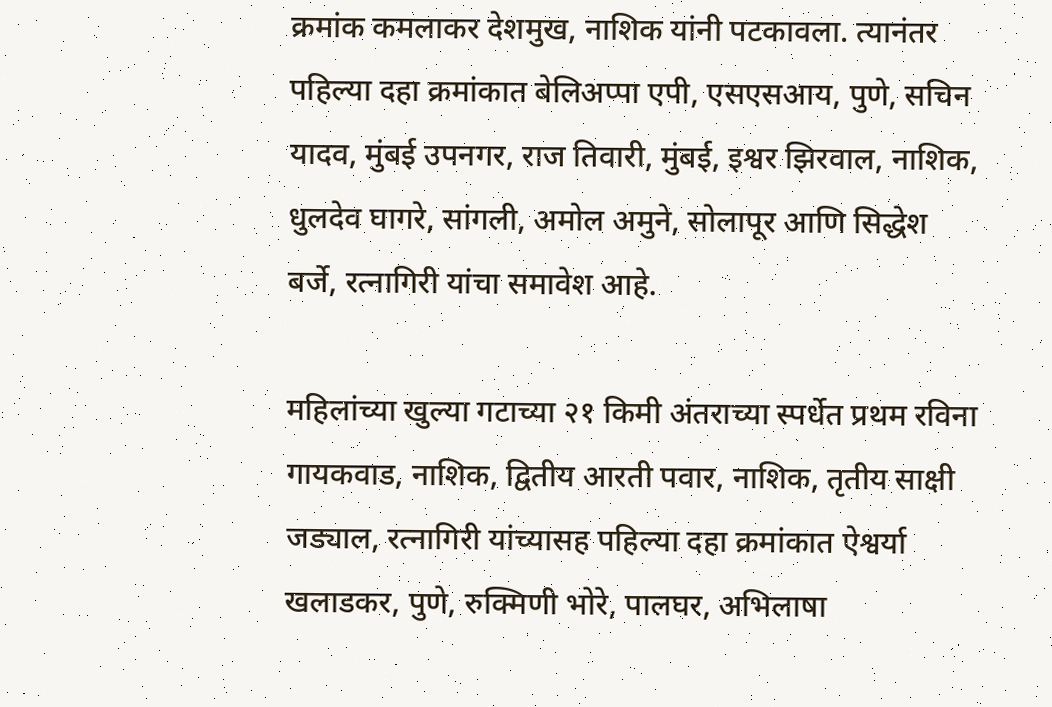क्रमांक कमलाकर देशमुख, नाशिक यांनी पटकावला. त्यानंतर पहिल्या दहा क्रमांकात बेलिअप्पा एपी, एसएसआय, पुणे, सचिन यादव, मुंबई उपनगर, राज तिवारी, मुंबई, इश्वर झिरवाल, नाशिक, धुलदेव घागरे, सांगली, अमोल अमुने, सोलापूर आणि सिद्धेश बर्जे, रत्नागिरी यांचा समावेश आहे.

महिलांच्या खुल्या गटाच्या २१ किमी अंतराच्या स्पर्धेत प्रथम रविना गायकवाड, नाशिक, द्वितीय आरती पवार, नाशिक, तृतीय साक्षी जड्याल, रत्नागिरी यांच्यासह पहिल्या दहा क्रमांकात ऐश्वर्या खलाडकर, पुणे, रुक्मिणी भोरे, पालघर, अभिलाषा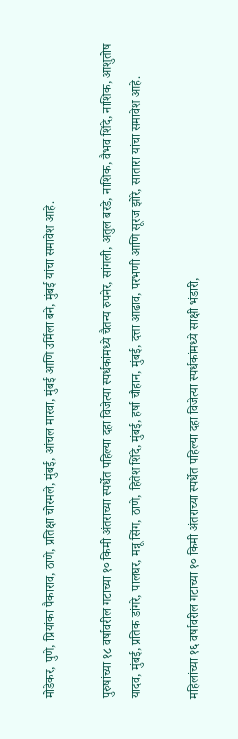मोडेकर, पुणे, प्रियांका पैकाराव, ठाणे, प्रतिक्षा चोरमले, मुंबई, आंचल मारवा, मुंबई आणि उर्मिला बने, मुंबई यांचा समावेश आहे.

पुरुषांच्या १८ वर्षावरील गटाच्या १० किमी अंतराच्या स्पर्धेत पहिल्या दहा विजेत्या स्पर्धकांमध्ये चैतन्य रुपनेर, सांगली, अतुल बरडे, नाशिक, वैभव शिंदे, नाशिक, आशुतोष यादव, मुंबई, प्रतिक डांगरे, पालघर, मन्नू सिंग, ठाणे, हितेश शिंदे, मुंबई, हर्षा चौहान, मुंबई, दत्ता आढाव, परभणी आणि सूरज झोरे, सातारा यांचा समावेश आहे.

महिलांच्या १६ वर्षावरील गटाच्या १० किमी अंतराच्या स्पर्धेत पहिल्या दहा विजेत्या स्पर्धकांमध्ये साक्षी भंडारी,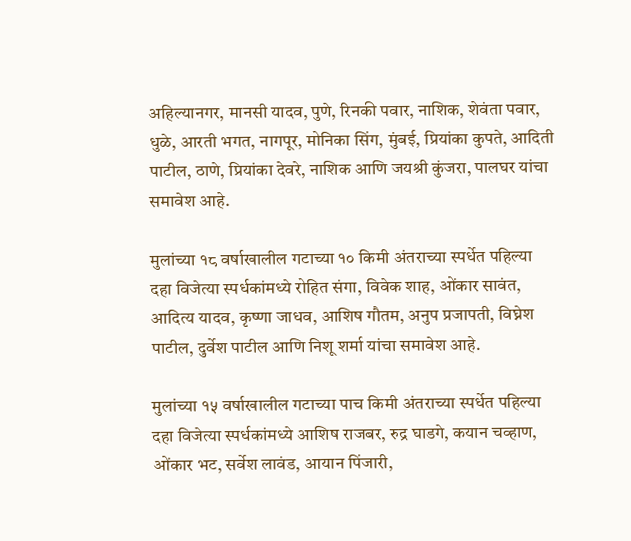अहिल्यानगर, मानसी यादव, पुणे, रिनकी पवार, नाशिक, शेवंता पवार, धुळे, आरती भगत, नागपूर, मोनिका सिंग, मुंबई, प्रियांका कुपते, आदिती पाटील, ठाणे, प्रियांका देवरे, नाशिक आणि जयश्री कुंजरा, पालघर यांचा समावेश आहे.

मुलांच्या १८ वर्षाखालील गटाच्या १० किमी अंतराच्या स्पर्धेत पहिल्या दहा विजेत्या स्पर्धकांमध्ये रोहित संगा, विवेक शाह, ओंकार सावंत, आदित्य यादव, कृष्णा जाधव, आशिष गौतम, अनुप प्रजापती, विघ्नेश पाटील, दुर्वेश पाटील आणि निशू शर्मा यांचा समावेश आहे.

मुलांच्या १५ वर्षाखालील गटाच्या पाच किमी अंतराच्या स्पर्धेत पहिल्या दहा विजेत्या स्पर्धकांमध्ये आशिष राजबर, रुद्र घाडगे, कयान चव्हाण, ओंकार भट, सर्वेश लावंड, आयान पिंजारी,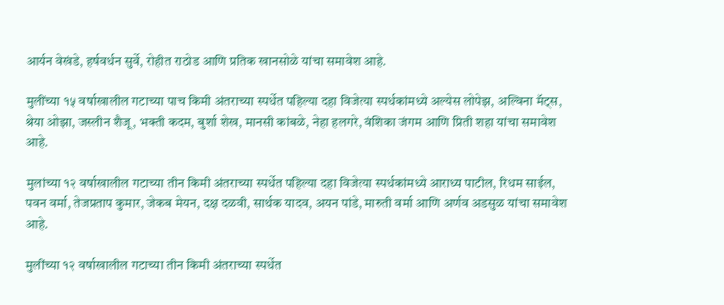आर्यन वेखंडे, हर्षवर्धन सुर्वे, रोहीत राठोड आणि प्रतिक खानसोळे यांचा समावेश आहे.

मुलींच्या १५ वर्षाखालील गटाच्या पाच किमी अंतराच्या स्पर्धेत पहिल्या दहा विजेत्या स्पर्धकांमध्ये अल्येस लोपेझ, अल्विना मॅट्स, श्रेया ओझा, जस्लीन शैजू, भक्ती कदम, बुर्शा शेख, मानसी कांबळे, नेहा हलगरे, वंशिका जंगम आणि प्रिती शहा यांचा समावेश आहे.

मुलांच्या १२ वर्षाखालील गटाच्या तीन किमी अंतराच्या स्पर्धेत पहिल्या दहा विजेत्या स्पर्धकांमध्ये आराध्य पाटील, रिधम साईल, पवन वर्मा, तेजप्रताप कुमार, जेकब मेयन, दक्ष दळवी, सार्थक यादव, अयन पांडे, मारुती वर्मा आणि अर्णव अडसुळ यांचा समावेश आहे.

मुलींच्या १२ वर्षाखालील गटाच्या तीन किमी अंतराच्या स्पर्धेत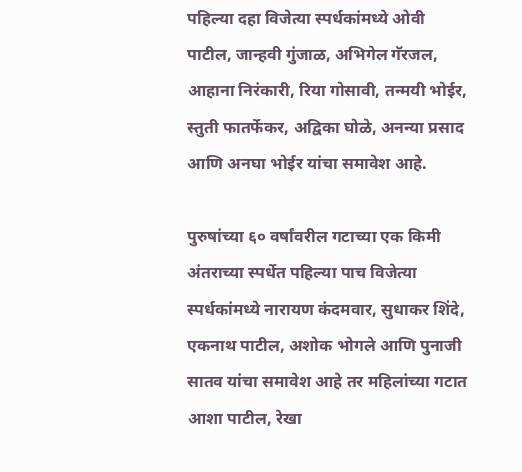पहिल्या दहा विजेत्या स्पर्धकांमध्ये ओवी पाटील, जान्हवी गुंजाळ, अभिगेल गॅरजल, आहाना निरंकारी, रिया गोसावी, तन्मयी भोईर, स्तुती फातर्फेकर, अद्विका घोळे, अनन्या प्रसाद आणि अनघा भोईर यांचा समावेश आहे.

पुरुषांच्या ६० वर्षांवरील गटाच्या एक किमी अंतराच्या स्पर्धेत पहिल्या पाच विजेत्या स्पर्धकांमध्ये नारायण कंदमवार, सुधाकर शिंदे, एकनाथ पाटील, अशोक भोगले आणि पुनाजी सातव यांचा समावेश आहे तर महिलांच्या गटात आशा पाटील, रेखा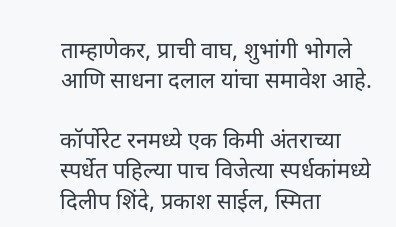ताम्हाणेकर, प्राची वाघ, शुभांगी भोगले आणि साधना दलाल यांचा समावेश आहे.

कॉर्पोरेट रनमध्ये एक किमी अंतराच्या स्पर्धेत पहिल्या पाच विजेत्या स्पर्धकांमध्ये दिलीप शिंदे, प्रकाश साईल, स्मिता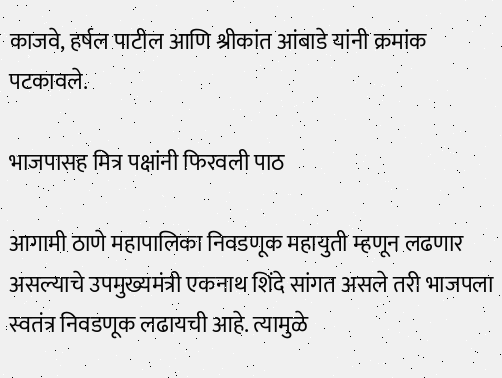काजवे, हर्षल पाटील आणि श्रीकांत आंबाडे यांनी क्रमांक पटकावले.

भाजपासह मित्र पक्षांनी फिरवली पाठ

आगामी ठाणे महापालिका निवडणूक महायुती म्हणून लढणार असल्याचे उपमुख्यमंत्री एकनाथ शिंदे सांगत असले तरी भाजपला स्वतंत्र निवडणूक लढायची आहे. त्यामुळे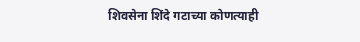शिवसेना शिंदे गटाच्या कोणत्याही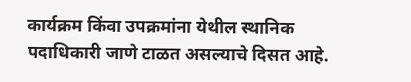कार्यक्रम किंवा उपक्रमांना येथील स्थानिक पदाधिकारी जाणे टाळत असल्याचे दिसत आहे.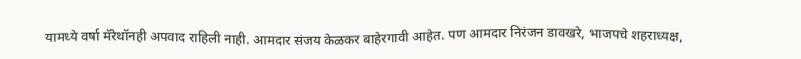यामध्ये वर्षा मॅरेथॉनही अपवाद राहिली नाही. आमदार संजय केळकर बाहेरगावी आहेत. पण आमदार निरंजन डावखरे, भाजपचे शहराध्यक्ष,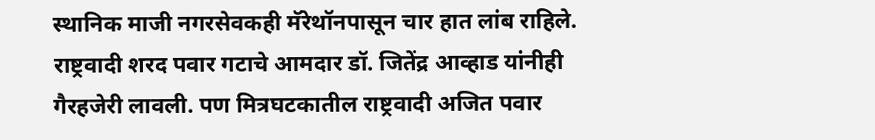स्थानिक माजी नगरसेवकही मॅरेथॉनपासून चार हात लांब राहिले. राष्ट्रवादी शरद पवार गटाचे आमदार डॉ. जितेंद्र आव्हाड यांनीही गैरहजेरी लावली. पण मित्रघटकातील राष्ट्रवादी अजित पवार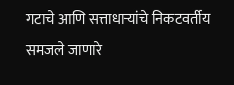गटाचे आणि सत्ताधार्‍यांचे निकटवर्तीय समजले जाणारे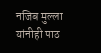नजिब मुल्ला यांनीही पाठ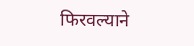फिरवल्याने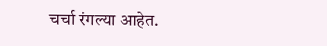चर्चा रंगल्या आहेत.